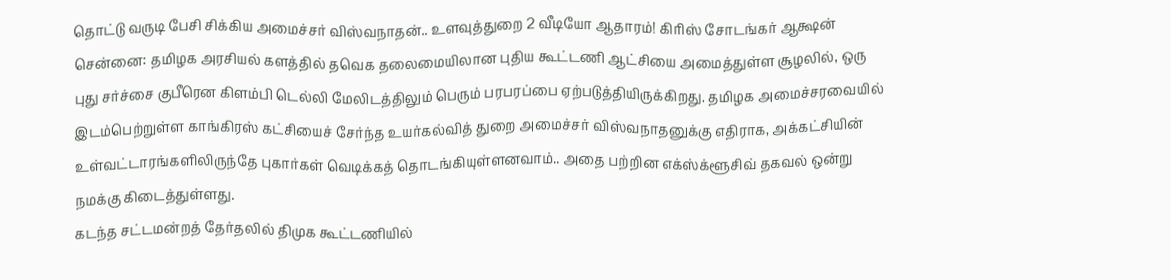தொட்டு வருடி பேசி சிக்கிய அமைச்சர் விஸ்வநாதன்.. உளவுத்துறை 2 வீடியோ ஆதாரம்! கிரிஸ் சோடங்கர் ஆக்ஷன்
சென்னை: தமிழக அரசியல் களத்தில் தவெக தலைமையிலான புதிய கூட்டணி ஆட்சியை அமைத்துள்ள சூழலில், ஒரு புது சர்ச்சை குபீரென கிளம்பி டெல்லி மேலிடத்திலும் பெரும் பரபரப்பை ஏற்படுத்தியிருக்கிறது. தமிழக அமைச்சரவையில் இடம்பெற்றுள்ள காங்கிரஸ் கட்சியைச் சேர்ந்த உயர்கல்வித் துறை அமைச்சர் விஸ்வநாதனுக்கு எதிராக, அக்கட்சியின் உள்வட்டாரங்களிலிருந்தே புகார்கள் வெடிக்கத் தொடங்கியுள்ளனவாம்.. அதை பற்றின எக்ஸ்க்ளூசிவ் தகவல் ஒன்று நமக்கு கிடைத்துள்ளது.
கடந்த சட்டமன்றத் தேர்தலில் திமுக கூட்டணியில்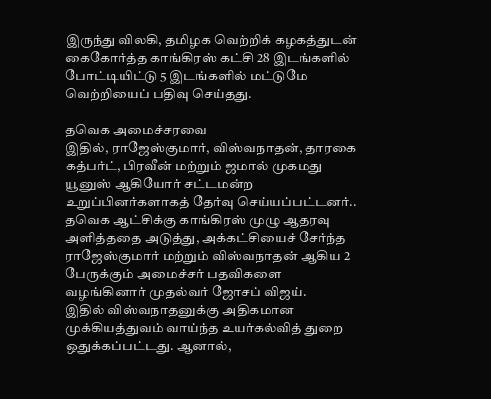இருந்து விலகி, தமிழக வெற்றிக் கழகத்துடன் கைகோர்த்த காங்கிரஸ் கட்சி 28 இடங்களில் போட்டியிட்டு 5 இடங்களில் மட்டுமே வெற்றியைப் பதிவு செய்தது.

தவெக அமைச்சரவை
இதில், ராஜேஸ்குமார், விஸ்வநாதன், தாரகை கத்பர்ட், பிரவீன் மற்றும் ஜமால் முகமது யூனுஸ் ஆகியோர் சட்டமன்ற உறுப்பினர்களாகத் தேர்வு செய்யப்பட்டனர்.. தவெக ஆட்சிக்கு காங்கிரஸ் முழு ஆதரவு அளித்ததை அடுத்து, அக்கட்சியைச் சேர்ந்த ராஜேஸ்குமார் மற்றும் விஸ்வநாதன் ஆகிய 2 பேருக்கும் அமைச்சர் பதவிகளை வழங்கினார் முதல்வர் ஜோசப் விஜய்.
இதில் விஸ்வநாதனுக்கு அதிகமான முக்கியத்துவம் வாய்ந்த உயர்கல்வித் துறை ஒதுக்கப்பட்டது. ஆனால்,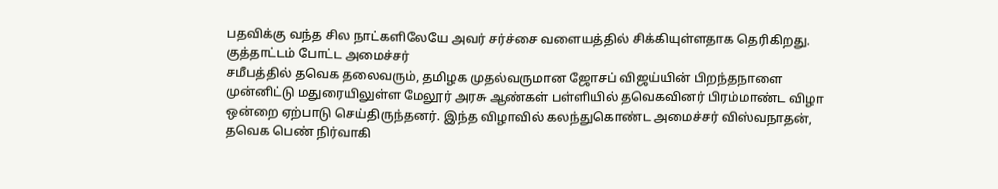பதவிக்கு வந்த சில நாட்களிலேயே அவர் சர்ச்சை வளையத்தில் சிக்கியுள்ளதாக தெரிகிறது.
குத்தாட்டம் போட்ட அமைச்சர்
சமீபத்தில் தவெக தலைவரும், தமிழக முதல்வருமான ஜோசப் விஜய்யின் பிறந்தநாளை முன்னிட்டு மதுரையிலுள்ள மேலூர் அரசு ஆண்கள் பள்ளியில் தவெகவினர் பிரம்மாண்ட விழா ஒன்றை ஏற்பாடு செய்திருந்தனர். இந்த விழாவில் கலந்துகொண்ட அமைச்சர் விஸ்வநாதன், தவெக பெண் நிர்வாகி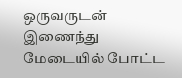ஒருவருடன் இணைந்து மேடையில் போட்ட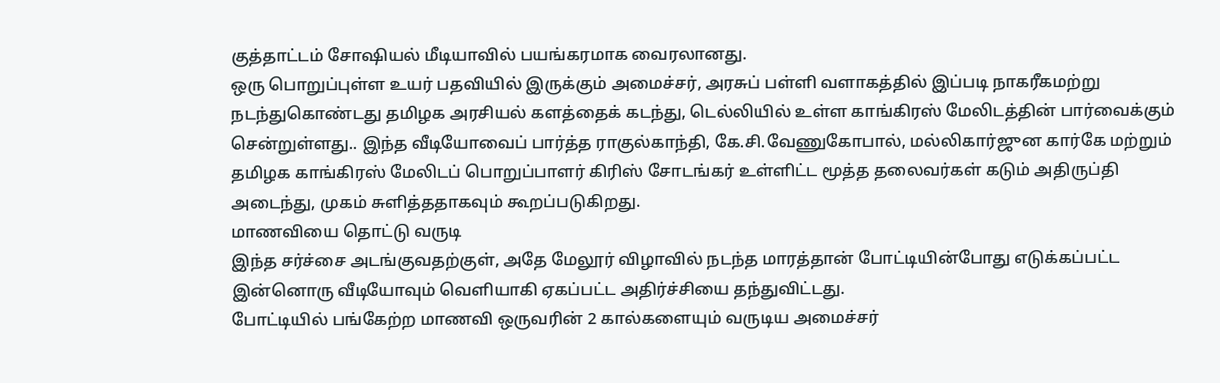குத்தாட்டம் சோஷியல் மீடியாவில் பயங்கரமாக வைரலானது.
ஒரு பொறுப்புள்ள உயர் பதவியில் இருக்கும் அமைச்சர், அரசுப் பள்ளி வளாகத்தில் இப்படி நாகரீகமற்று நடந்துகொண்டது தமிழக அரசியல் களத்தைக் கடந்து, டெல்லியில் உள்ள காங்கிரஸ் மேலிடத்தின் பார்வைக்கும் சென்றுள்ளது.. இந்த வீடியோவைப் பார்த்த ராகுல்காந்தி, கே.சி.வேணுகோபால், மல்லிகார்ஜுன கார்கே மற்றும் தமிழக காங்கிரஸ் மேலிடப் பொறுப்பாளர் கிரிஸ் சோடங்கர் உள்ளிட்ட மூத்த தலைவர்கள் கடும் அதிருப்தி அடைந்து, முகம் சுளித்ததாகவும் கூறப்படுகிறது.
மாணவியை தொட்டு வருடி
இந்த சர்ச்சை அடங்குவதற்குள், அதே மேலூர் விழாவில் நடந்த மாரத்தான் போட்டியின்போது எடுக்கப்பட்ட இன்னொரு வீடியோவும் வெளியாகி ஏகப்பட்ட அதிர்ச்சியை தந்துவிட்டது.
போட்டியில் பங்கேற்ற மாணவி ஒருவரின் 2 கால்களையும் வருடிய அமைச்சர்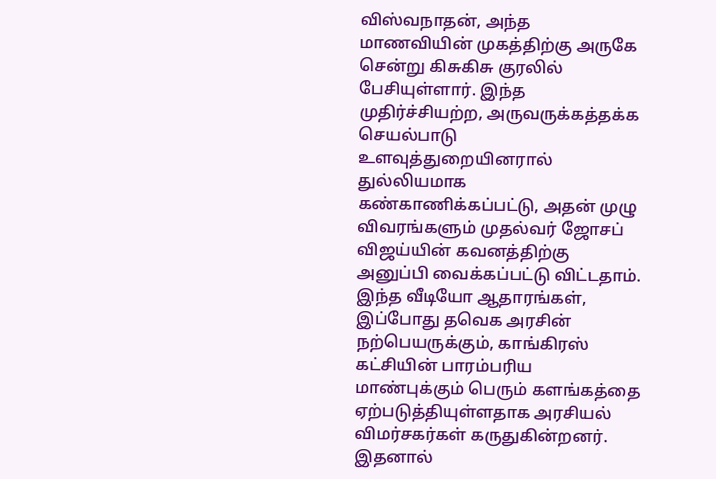விஸ்வநாதன், அந்த மாணவியின் முகத்திற்கு அருகே சென்று கிசுகிசு குரலில் பேசியுள்ளார். இந்த முதிர்ச்சியற்ற, அருவருக்கத்தக்க செயல்பாடு உளவுத்துறையினரால் துல்லியமாக கண்காணிக்கப்பட்டு, அதன் முழு விவரங்களும் முதல்வர் ஜோசப் விஜய்யின் கவனத்திற்கு அனுப்பி வைக்கப்பட்டு விட்டதாம்.
இந்த வீடியோ ஆதாரங்கள், இப்போது தவெக அரசின் நற்பெயருக்கும், காங்கிரஸ் கட்சியின் பாரம்பரிய மாண்புக்கும் பெரும் களங்கத்தை ஏற்படுத்தியுள்ளதாக அரசியல் விமர்சகர்கள் கருதுகின்றனர். இதனால்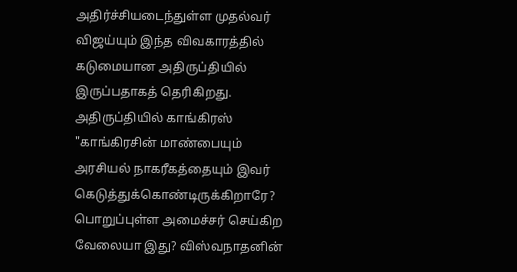அதிர்ச்சியடைந்துள்ள முதல்வர் விஜய்யும் இந்த விவகாரத்தில் கடுமையான அதிருப்தியில் இருப்பதாகத் தெரிகிறது.
அதிருப்தியில் காங்கிரஸ்
"காங்கிரசின் மாண்பையும் அரசியல் நாகரீகத்தையும் இவர் கெடுத்துக்கொண்டிருக்கிறாரே? பொறுப்புள்ள அமைச்சர் செய்கிற வேலையா இது? விஸ்வநாதனின்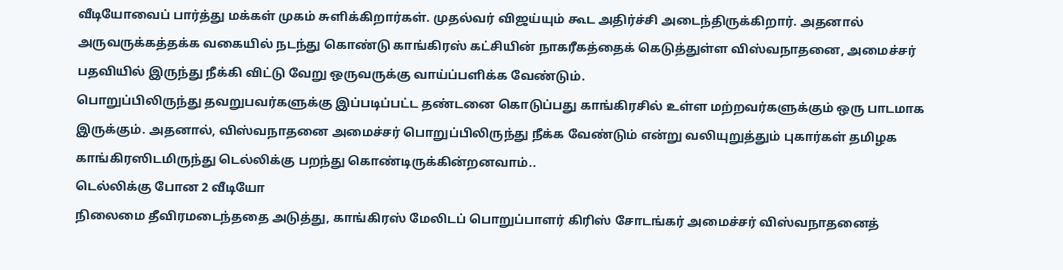வீடியோவைப் பார்த்து மக்கள் முகம் சுளிக்கிறார்கள். முதல்வர் விஜய்யும் கூட அதிர்ச்சி அடைந்திருக்கிறார். அதனால் அருவருக்கத்தக்க வகையில் நடந்து கொண்டு காங்கிரஸ் கட்சியின் நாகரீகத்தைக் கெடுத்துள்ள விஸ்வநாதனை, அமைச்சர் பதவியில் இருந்து நீக்கி விட்டு வேறு ஒருவருக்கு வாய்ப்பளிக்க வேண்டும்.
பொறுப்பிலிருந்து தவறுபவர்களுக்கு இப்படிப்பட்ட தண்டனை கொடுப்பது காங்கிரசில் உள்ள மற்றவர்களுக்கும் ஒரு பாடமாக இருக்கும். அதனால், விஸ்வநாதனை அமைச்சர் பொறுப்பிலிருந்து நீக்க வேண்டும் என்று வலியுறுத்தும் புகார்கள் தமிழக காங்கிரஸிடமிருந்து டெல்லிக்கு பறந்து கொண்டிருக்கின்றனவாம்..
டெல்லிக்கு போன 2 வீடியோ
நிலைமை தீவிரமடைந்ததை அடுத்து, காங்கிரஸ் மேலிடப் பொறுப்பாளர் கிரிஸ் சோடங்கர் அமைச்சர் விஸ்வநாதனைத்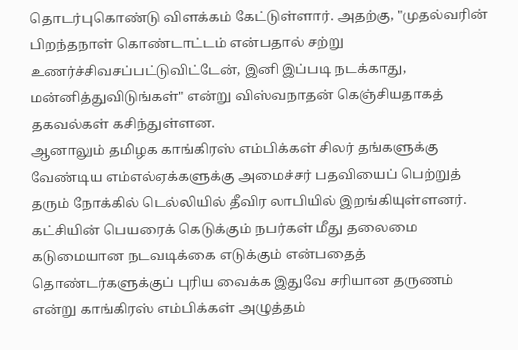தொடர்புகொண்டு விளக்கம் கேட்டுள்ளார். அதற்கு, "முதல்வரின் பிறந்தநாள் கொண்டாட்டம் என்பதால் சற்று உணர்ச்சிவசப்பட்டுவிட்டேன், இனி இப்படி நடக்காது, மன்னித்துவிடுங்கள்" என்று விஸ்வநாதன் கெஞ்சியதாகத் தகவல்கள் கசிந்துள்ளன.
ஆனாலும் தமிழக காங்கிரஸ் எம்பிக்கள் சிலர் தங்களுக்கு வேண்டிய எம்எல்ஏக்களுக்கு அமைச்சர் பதவியைப் பெற்றுத் தரும் நோக்கில் டெல்லியில் தீவிர லாபியில் இறங்கியுள்ளனர்.
கட்சியின் பெயரைக் கெடுக்கும் நபர்கள் மீது தலைமை கடுமையான நடவடிக்கை எடுக்கும் என்பதைத் தொண்டர்களுக்குப் புரிய வைக்க இதுவே சரியான தருணம் என்று காங்கிரஸ் எம்பிக்கள் அழுத்தம்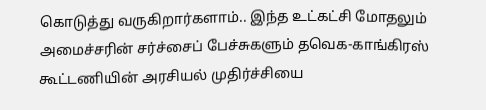கொடுத்து வருகிறார்களாம்.. இந்த உட்கட்சி மோதலும் அமைச்சரின் சர்ச்சைப் பேச்சுகளும் தவெக-காங்கிரஸ் கூட்டணியின் அரசியல் முதிர்ச்சியை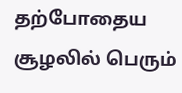தற்போதைய சூழலில் பெரும்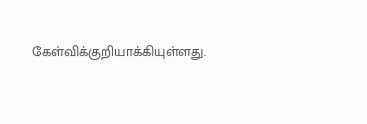கேள்விக்குறியாக்கியுள்ளது.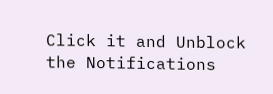Click it and Unblock the Notifications